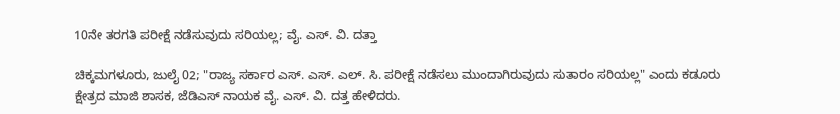10ನೇ ತರಗತಿ ಪರೀಕ್ಷೆ ನಡೆಸುವುದು ಸರಿಯಲ್ಲ; ವೈ. ಎಸ್‌. ವಿ. ದತ್ತಾ

ಚಿಕ್ಕಮಗಳೂರು, ಜುಲೈ 02; "ರಾಜ್ಯ ಸರ್ಕಾರ ಎಸ್‍. ಎಸ್. ಎಲ್. ಸಿ. ಪರೀಕ್ಷೆ ನಡೆಸಲು ಮುಂದಾಗಿರುವುದು ಸುತಾರಂ ಸರಿಯಲ್ಲ" ಎಂದು ಕಡೂರು ಕ್ಷೇತ್ರದ ಮಾಜಿ ಶಾಸಕ, ಜೆಡಿಎಸ್ ನಾಯಕ ವೈ. ಎಸ್‍. ವಿ. ದತ್ತ ಹೇಳಿದರು.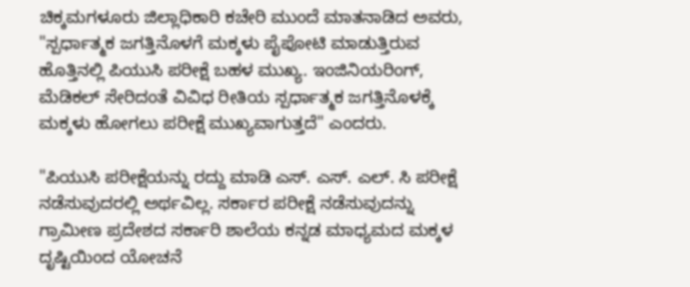ಚಿಕ್ಕಮಗಳೂರು ಜಿಲ್ಲಾಧಿಕಾರಿ ಕಚೇರಿ ಮುಂದೆ ಮಾತನಾಡಿದ ಅವರು, "ಸ್ಪರ್ಧಾತ್ಮಕ ಜಗತ್ತಿನೊಳಗೆ ಮಕ್ಕಳು ಪೈಪೋಟಿ ಮಾಡುತ್ತಿರುವ ಹೊತ್ತಿನಲ್ಲಿ ಪಿಯುಸಿ ಪರೀಕ್ಷೆ ಬಹಳ ಮುಖ್ಯ. ಇಂಜಿನಿಯರಿಂಗ್, ಮೆಡಿಕಲ್ ಸೇರಿದಂತೆ ವಿವಿಧ ರೀತಿಯ ಸ್ಪರ್ಧಾತ್ಮಕ ಜಗತ್ತಿನೊಳಕ್ಕೆ ಮಕ್ಕಳು ಹೋಗಲು ಪರೀಕ್ಷೆ ಮುಖ್ಯವಾಗುತ್ತದೆ" ಎಂದರು.

"ಪಿಯುಸಿ ಪರೀಕ್ಷೆಯನ್ನು ರದ್ದು ಮಾಡಿ ಎಸ್‍. ಎಸ್. ಎಲ್‌. ಸಿ ಪರೀಕ್ಷೆ ನಡೆಸುವುದರಲ್ಲಿ ಅರ್ಥವಿಲ್ಲ. ಸರ್ಕಾರ ಪರೀಕ್ಷೆ ನಡೆಸುವುದನ್ನು ಗ್ರಾಮೀಣ ಪ್ರದೇಶದ ಸರ್ಕಾರಿ ಶಾಲೆಯ ಕನ್ನಡ ಮಾಧ್ಯಮದ ಮಕ್ಕಳ ದೃಷ್ಟಿಯಿಂದ ಯೋಚನೆ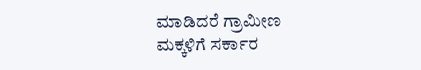ಮಾಡಿದರೆ ಗ್ರಾಮೀಣ ಮಕ್ಕಳಿಗೆ ಸರ್ಕಾರ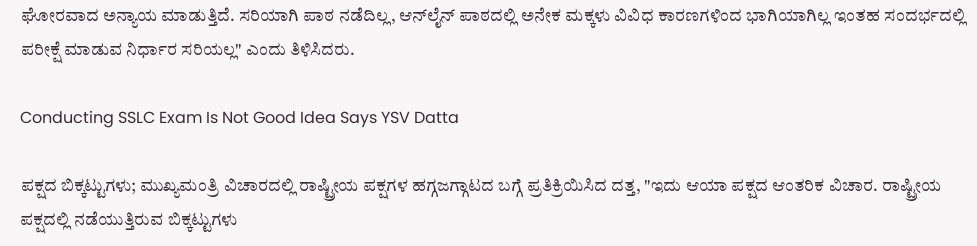ಘೋರವಾದ ಅನ್ಯಾಯ ಮಾಡುತ್ತಿದೆ. ಸರಿಯಾಗಿ ಪಾಠ ನಡೆದಿಲ್ಲ, ಆನ್‍ಲೈನ್ ಪಾಠದಲ್ಲಿ ಅನೇಕ ಮಕ್ಕಳು ವಿವಿಧ ಕಾರಣಗಳಿಂದ ಭಾಗಿಯಾಗಿಲ್ಲ ಇಂತಹ ಸಂದರ್ಭದಲ್ಲಿ ಪರೀಕ್ಷೆ ಮಾಡುವ ನಿರ್ಧಾರ ಸರಿಯಲ್ಲ" ಎಂದು ತಿಳಿಸಿದರು.

Conducting SSLC Exam Is Not Good Idea Says YSV Datta

ಪಕ್ಷದ ಬಿಕ್ಕಟ್ಟುಗಳು; ಮುಖ್ಯಮಂತ್ರಿ ವಿಚಾರದಲ್ಲಿ ರಾಷ್ಟ್ರೀಯ ಪಕ್ಷಗಳ ಹಗ್ಗಜಗ್ಗಾಟದ ಬಗ್ಗೆ ಪ್ರತಿಕ್ರಿಯಿಸಿದ ದತ್ತ, "ಇದು ಆಯಾ ಪಕ್ಷದ ಆಂತರಿಕ ವಿಚಾರ. ರಾಷ್ಟ್ರೀಯ ಪಕ್ಷದಲ್ಲಿ ನಡೆಯುತ್ತಿರುವ ಬಿಕ್ಕಟ್ಟುಗಳು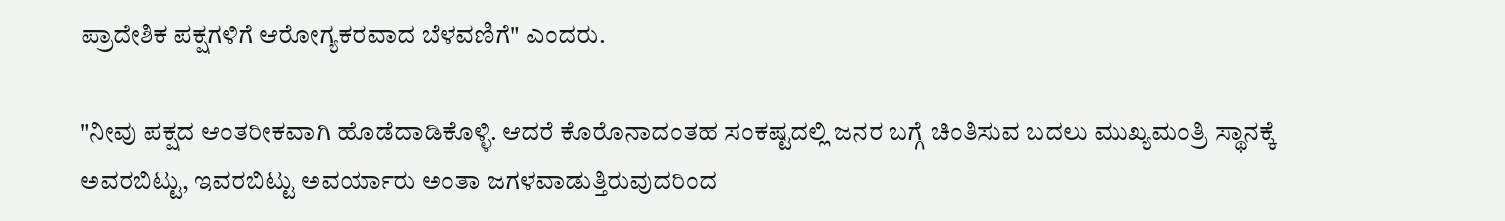ಪ್ರಾದೇಶಿಕ ಪಕ್ಷಗಳಿಗೆ ಆರೋಗ್ಯಕರವಾದ ಬೆಳವಣಿಗೆ" ಎಂದರು.

"ನೀವು ಪಕ್ಷದ ಆಂತರೀಕವಾಗಿ ಹೊಡೆದಾಡಿಕೊಳ್ಳಿ. ಆದರೆ ಕೊರೊನಾದಂತಹ ಸಂಕಷ್ಟದಲ್ಲಿ ಜನರ ಬಗ್ಗೆ ಚಿಂತಿಸುವ ಬದಲು ಮುಖ್ಯಮಂತ್ರಿ ಸ್ಥಾನಕ್ಕೆ ಅವರಬಿಟ್ಟು, ಇವರಬಿಟ್ಟು ಅವರ್ಯಾರು ಅಂತಾ ಜಗಳವಾಡುತ್ತಿರುವುದರಿಂದ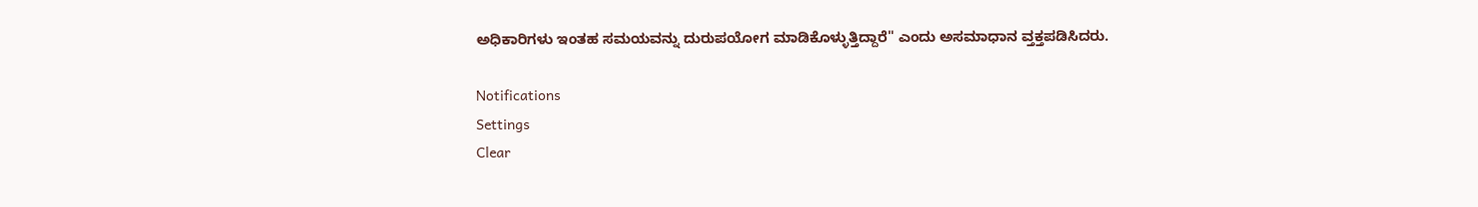ಅಧಿಕಾರಿಗಳು ಇಂತಹ ಸಮಯವನ್ನು ದುರುಪಯೋಗ ಮಾಡಿಕೊಳ್ಳುತ್ತಿದ್ದಾರೆ" ಎಂದು ಅಸಮಾಧಾನ ವ್ತಕ್ತಪಡಿಸಿದರು.

Notifications
Settings
Clear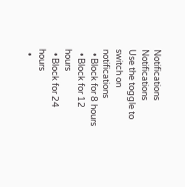Notifications
Notifications
Use the toggle to switch on notifications
  • Block for 8 hours
  • Block for 12 hours
  • Block for 24 hours
  •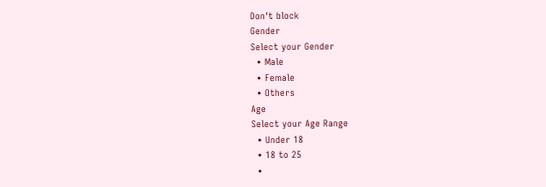Don't block
Gender
Select your Gender
  • Male
  • Female
  • Others
Age
Select your Age Range
  • Under 18
  • 18 to 25
  •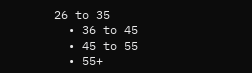26 to 35
  • 36 to 45
  • 45 to 55
  • 55+